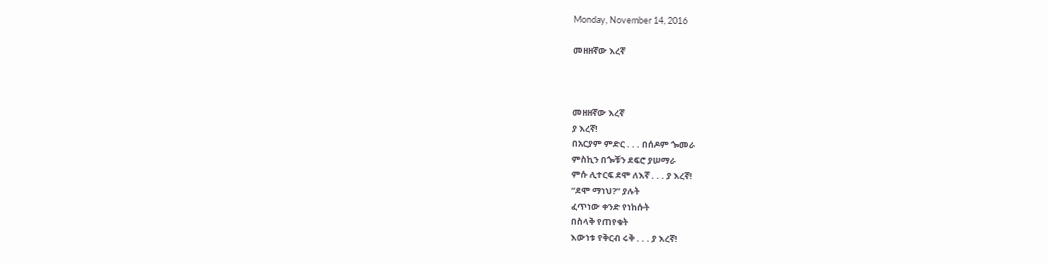Monday, November 14, 2016

መዘዘኛው እረኛ



መዘዘኛው እረኛ
ያ እረኛ!
በአርያም ምድር . . . በሰዶም ጐመራ
ምስኪን በጐቹን ደፍሮ ያሠማራ
ምሱ ሊተርፍ ደሞ ለእኛ . . . ያ እረኛ!
“ደሞ ማነህ?” ያሉት
ፈጥነው ቀንድ የነከሱት
በስላቅ የጠየቁት
እውነቱ የቅርብ ሩቅ . . . ያ እረኛ!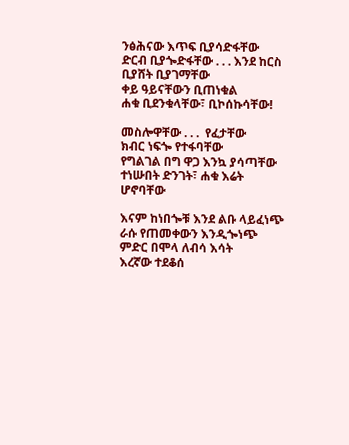ንፅሕናው እጥፍ ቢያሳድፋቸው
ድርብ ቢያጐድፋቸው . . . እንደ ከርስ ቢያሸት ቢያገማቸው
ቀይ ዓይናቸውን ቢጠነቁል
ሐቁ ቢደንቁላቸው፣ ቢኮሰኩሳቸው!

መስሎዋቸው . . .  የፈታቸው
ክብር ነፍጐ የተፋባቸው
የግልገል በግ ዋጋ እንኳ ያሳጣቸው
ተነሡበት ድንገት፣ ሐቁ እሬት ሆኖባቸው

እናም ከነበጐቹ እንደ ልቡ ላይፈነጭ
ራሱ የጠመቀውን እንዲጐነጭ
ምድር በሞላ ለብሳ እሳት
እረኛው ተደቆሰ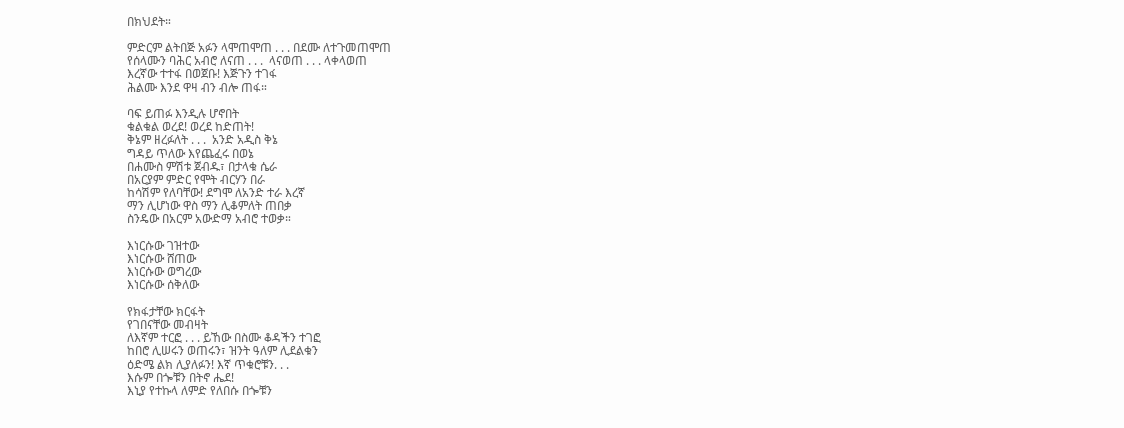በክህደት።

ምድርም ልትበጅ አፉን ላሞጠሞጠ . . . በደሙ ለተጉመጠሞጠ
የሰላሙን ባሕር አብሮ ለናጠ . . .  ላናወጠ . . . ላቀላወጠ
እረኛው ተተፋ በወጀቡ! እጅጉን ተገፋ
ሕልሙ እንደ ዋዛ ብን ብሎ ጠፋ።

ባፍ ይጠፉ እንዲሉ ሆኖበት
ቁልቁል ወረደ! ወረደ ከድጠት!
ቅኔም ዘረፉለት . . .  አንድ አዲስ ቅኔ
ግዳይ ጥለው እየጨፈሩ በወኔ
በሐሙስ ምሽቱ ጀብዱ፣ በታላቁ ሴራ
በአርያም ምድር የሞት ብርሃን በራ
ከሳሽም የለባቸው! ደግሞ ለአንድ ተራ እረኛ
ማን ሊሆነው ዋስ ማን ሊቆምለት ጠበቃ
ስንዴው በአርም አውድማ አብሮ ተወቃ።

እነርሱው ገዝተው
እነርሱው ሸጠው
እነርሱው ወግረው
እነርሱው ሰቅለው

የክፋታቸው ክርፋት
የገበናቸው መብዛት
ለእኛም ተርፎ . . . ይኸው በስሙ ቆዳችን ተገፎ
ከበሮ ሊሠሩን ወጠሩን፣ ዝንት ዓለም ሊደልቁን
ዕድሜ ልክ ሊያለፉን! እኛ ጥቁሮቹን. . .
እሱም በጐቹን በትኖ ሔደ!
እኒያ የተኩላ ለምድ የለበሱ በጐቹን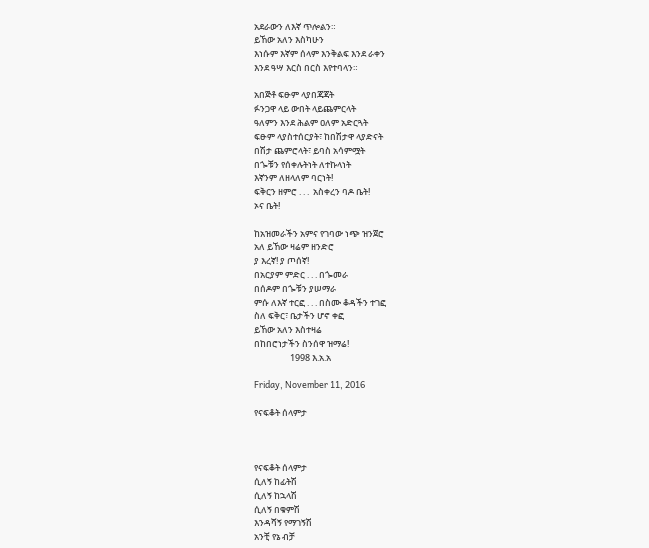አደራውን ለእኛ ጥሎልን።
ይኸው አለን እስካሁን
እነሱም እኛም ሰላም እንቅልፍ እንደ ራቀን
እንደ ዓሣ እርስ በርስ እየተባላን።

አበጅቶ ፍፁም ላያበጃጃት
ፉንጋዋ ላይ ውበት ላይጨምርላት
ዓለምን እንደ ሕልም ዐለም አድርጓት
ፍፁም ላያስተሰርያት፣ ከበሽታዋ ላያድናት
በሽታ ጨምሮላት፣ ይባስ አሳምሟት
በጐቹን የሰቀሉትነት ለተኩላነት
እኛንም ለዘላለም ባርነት!
ፍቅርን ዘምሮ . . .  አስቀረን ባዶ ቤት!
ኦና ቤት!

ከአዝመራችን አምና የገባው ነጭ ዝንጀሮ
አለ ይኸው ዛሬም ዘንድሮ
ያ እረኛ! ያ ጦሰኛ!
በአርያም ምድር . . . በጐመራ
በሰዶም በጐቹን ያሠማራ
ምሱ ለእኛ ተርፎ . . . በስሙ ቆዳችን ተገፎ
ስለ ፍቅር፣ ቤታችን ሆኖ ቀፎ
ይኸው አለን እስተዛሬ
በከበሮነታችን ስንሰዋ ዝማሬ!
                  1998 እ.አ.አ

Friday, November 11, 2016

የናፍቆት ሰላምታ



የናፍቆት ሰላምታ
ሲለኝ ከፊትሽ
ሲለኝ ከኋላሽ
ሲለኝ በቁምሽ
እንዳሻኝ የማገኝሽ
አንቺ የኔ ብቻ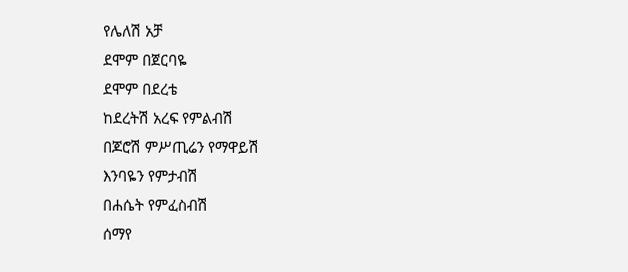የሌለሽ አቻ
ደሞም በጀርባዬ
ደሞም በደረቴ
ከደረትሽ አረፍ የምልብሽ
በጆሮሽ ምሥጢሬን የማዋይሽ
እንባዬን የምታብሽ
በሐሴት የምፈስብሽ
ሰማየ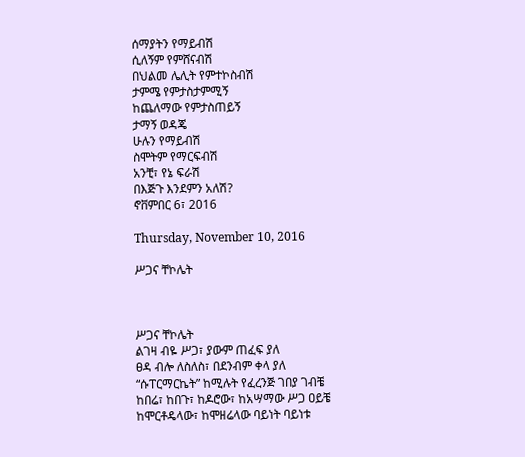ሰማያትን የማይብሽ
ሲለኝም የምሸናብሽ
በህልመ ሌሊት የምተኮስብሽ
ታምሜ የምታስታምሚኝ
ከጨለማው የምታስጠይኝ
ታማኝ ወዳጄ
ሁሉን የማይብሽ
ስሞትም የማርፍብሽ
አንቺ፣ የኔ ፍራሽ
በእጅጉ እንደምን አለሽ?
ኖቨምበር 6፣ 2016

Thursday, November 10, 2016

ሥጋና ቸኮሌት



ሥጋና ቸኮሌት
ልገዛ ብዬ ሥጋ፣ ያውም ጠፈፍ ያለ
ፀዳ ብሎ ለስለስ፣ በደንብም ቀላ ያለ
“ሱፐርማርኬት” ከሚሉት የፈረንጅ ገበያ ገብቼ
ከበሬ፣ ከበጉ፣ ከዶሮው፣ ከአሣማው ሥጋ ዐይቼ
ከሞርቶዴላው፣ ከሞዘሬላው ባይነት ባይነቱ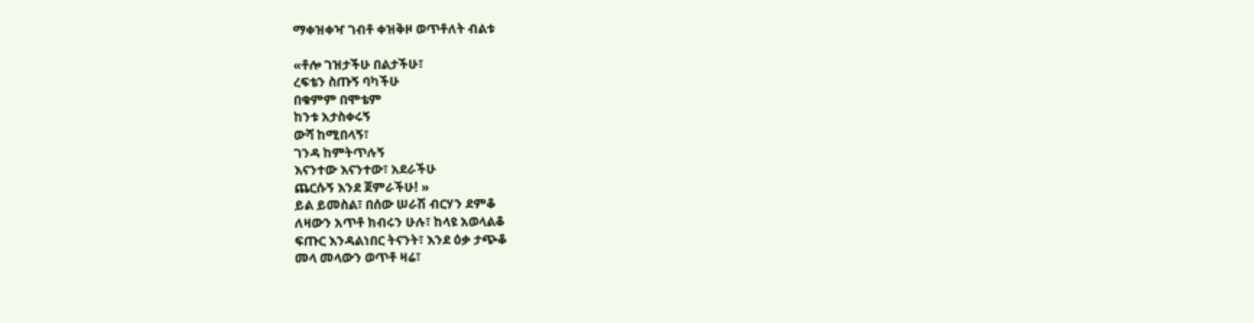ማቀዝቀዣ ገብቶ ቀዝቅዞ ወጥቶለት ብልቱ

«ቶሎ ገዝታችሁ በልታችሁ፣
ረፍቴን ስጡኝ ባካችሁ
በቁምም በሞቴም
ከንቱ አታስቀሩኝ
ውሻ ከሚበላኝ፣
ገንዳ ከምትጥሉኝ
እናንተው እናንተው፣ አደራችሁ
ጨርሱኝ እንደ ጀምራችሁ! »
ይል ይመስል፣ በሰው ሠራሽ ብርሃን ደምቆ
ለዛውን አጥቶ ክብሩን ሁሉ፣ ከላዩ አወላልቆ
ፍጡር እንዳልነበር ትናንት፣ እንደ ዕቃ ታጭቆ
መላ መላውን ወጥቶ ዛሬ፣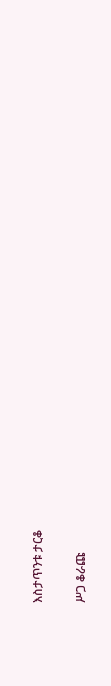እስታጥንቱ ታርቆ

ሥጋ ቆራጩ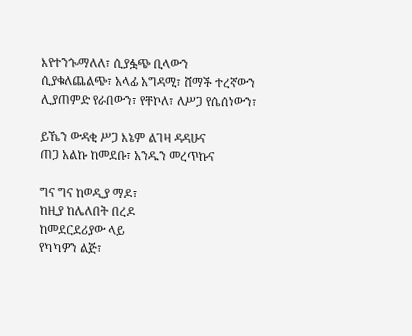እየተንጐማለለ፣ ሲያፏጭ ቢላውን
ሲያቁለጨልጭ፣ አላፊ አግዳሚ፣ ሸማች ተረኛውን
ሊያጠምድ የራበውን፣ የቸኮለ፣ ለሥጋ የሴሰነውን፣

ይኼን ውዳቂ ሥጋ እኔም ልገዛ ዳዳሁና
ጠጋ አልኩ ከመደቡ፣ አንዱን መረጥኩና

ግና ግና ከወዲያ ማዶ፣
ከዚያ ከሌለበት በረዶ
ከመደርደሪያው ላይ
የካካዎን ልጅ፣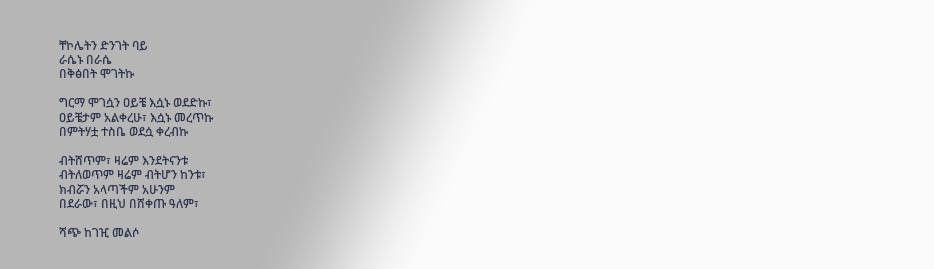ቸኮሌትን ድንገት ባይ
ራሴኑ በራሴ
በቅፅበት ሞገትኩ

ግርማ ሞገሷን ዐይቼ እሷኑ ወደድኩ፣
ዐይቼታም አልቀረሁ፣ እሷኑ መረጥኩ
በምትሃቷ ተስቤ ወደሷ ቀረብኩ

ብትሸጥም፣ ዛሬም እንደትናንቱ
ብትለወጥም ዛሬም ብትሆን ከንቱ፣
ክብሯን አላጣችም አሁንም
በደራው፣ በዚህ በሸቀጡ ዓለም፣

ሻጭ ከገዢ መልሶ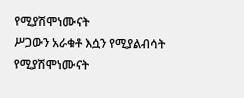የሚያሽሞነሙናት
ሥጋውን አራቁቶ እሷን የሚያልብሳት
የሚያሽሞነሙናት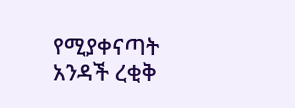የሚያቀናጣት
አንዳች ረቂቅ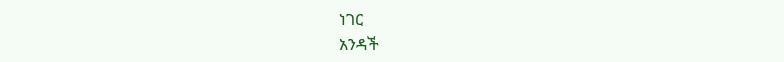ነገር
አንዳች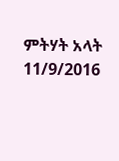ምትሃት አላት
11/9/2016